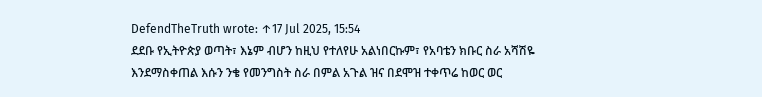DefendTheTruth wrote: ↑17 Jul 2025, 15:54
ደደቡ የኢትዮጵያ ወጣት፣ እኔም ብሆን ከዚህ የተለየሁ አልነበርኩም፣ የአባቴን ክቡር ስራ አሻሽዬ እንደማስቀጠል እሱን ንቄ የመንግስት ስራ በምል አጉል ዝና በደሞዝ ተቀጥሬ ከወር ወር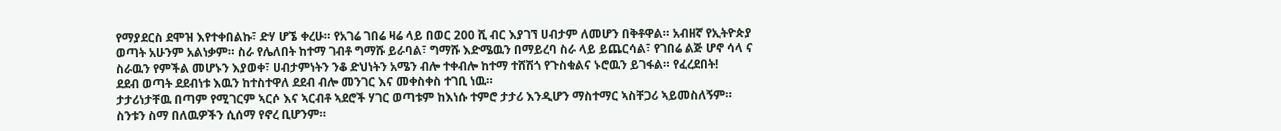የማያደርስ ደሞዝ እየተቀበልኩ፣ ድሃ ሆኜ ቀረሁ። የአገሬ ገበሬ ዛሬ ላይ በወር 200 ሺ ብር እያገኘ ሀብታም ለመሆን በቅቶዋል። አብዘኛ የኢትዮጵያ ወጣት አሁንም አልነቃም። ስራ የሌለበት ከተማ ገብቶ ግማሹ ይራባል፣ ግማሹ እድሜዉን በማይረባ ስራ ላይ ይጨርሳል፣ የገበሬ ልጅ ሆኖ ሳላ ና ስራዉን የምችል መሆኑን እያወቀ፣ ሀብታምነትን ንቆ ድህነትን አሜን ብሎ ተቀብሎ ከተማ ተሸሽጎ የጉስቁልና ኑሮዉን ይገፋል። የፈረደበት!
ደደብ ወጣት ደደብነቱ እዉን ከተስተዋለ ደደብ ብሎ መንገር እና መቀስቀስ ተገቢ ነዉ።
ታታሪነታቸዉ በጣም የሚገርም ኣርሶ እና ኣርብቶ ኣደሮች ሃገር ወጣቱም ከእነሱ ተምሮ ታታሪ እንዲሆን ማስተማር ኣስቸጋሪ ኣይመስለኝም።
ስንቱን ስማ በለዉዎችን ሲሰማ የኖረ ቢሆንም።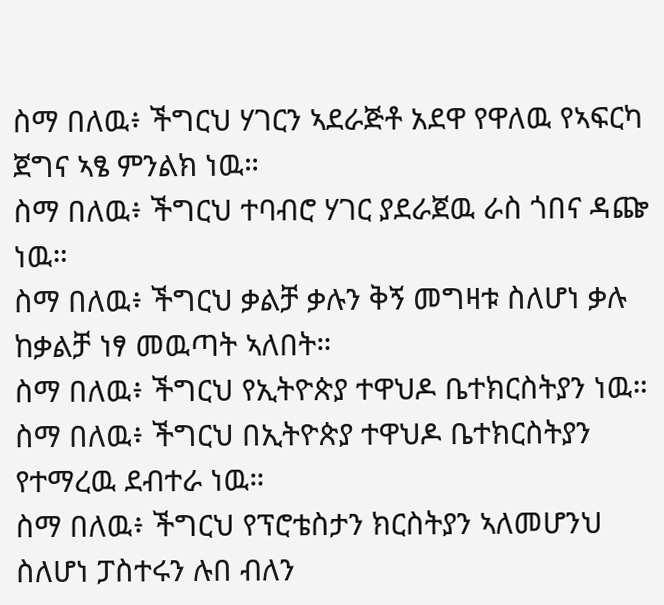ስማ በለዉ፥ ችግርህ ሃገርን ኣደራጅቶ አደዋ የዋለዉ የኣፍርካ ጀግና ኣፄ ምንልክ ነዉ።
ስማ በለዉ፥ ችግርህ ተባብሮ ሃገር ያደራጀዉ ራስ ጎበና ዳጬ ነዉ።
ስማ በለዉ፥ ችግርህ ቃልቻ ቃሉን ቅኝ መግዛቱ ስለሆነ ቃሉ ከቃልቻ ነፃ መዉጣት ኣለበት።
ስማ በለዉ፥ ችግርህ የኢትዮጵያ ተዋህዶ ቤተክርስትያን ነዉ።
ስማ በለዉ፥ ችግርህ በኢትዮጵያ ተዋህዶ ቤተክርስትያን የተማረዉ ደብተራ ነዉ።
ስማ በለዉ፥ ችግርህ የፕሮቴስታን ክርስትያን ኣለመሆንህ ስለሆነ ፓስተሩን ሉበ ብለን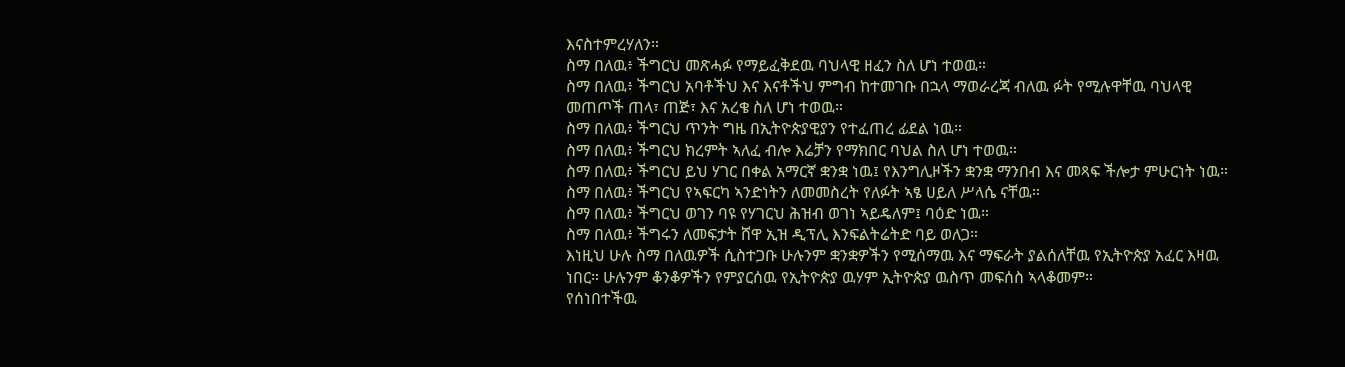እናስተምረሃለን።
ስማ በለዉ፥ ችግርህ መጽሓፉ የማይፈቅደዉ ባህላዊ ዘፈን ስለ ሆነ ተወዉ።
ስማ በለዉ፥ ችግርህ አባቶችህ እና እናቶችህ ምግብ ከተመገቡ በኋላ ማወራረጃ ብለዉ ፉት የሚሉዋቸዉ ባህላዊ መጠጦች ጠላ፣ ጠጅ፣ እና አረቄ ስለ ሆነ ተወዉ።
ስማ በለዉ፥ ችግርህ ጥንት ግዜ በኢትዮጵያዊያን የተፈጠረ ፊደል ነዉ።
ስማ በለዉ፥ ችግርህ ክረምት ኣለፈ ብሎ እሬቻን የማክበር ባህል ስለ ሆነ ተወዉ።
ስማ በለዉ፥ ችግርህ ይህ ሃገር በቀል አማርኛ ቋንቋ ነዉ፤ የእንግሊዞችን ቋንቋ ማንበብ እና መጻፍ ችሎታ ምሁርነት ነዉ።
ስማ በለዉ፥ ችግርህ የኣፍርካ ኣንድነትን ለመመስረት የለፉት ኣፄ ሀይለ ሥላሴ ናቸዉ።
ስማ በለዉ፥ ችግርህ ወገን ባዩ የሃገርህ ሕዝብ ወገነ ኣይዴለም፤ ባዕድ ነዉ።
ስማ በለዉ፥ ችግሩን ለመፍታት ሸዋ ኢዝ ዲፕሊ እንፍልትሬትድ ባይ ወለጋ።
እነዚህ ሁሉ ስማ በለዉዎች ሲስተጋቡ ሁሉንም ቋንቋዎችን የሚሰማዉ እና ማፍራት ያልሰለቸዉ የኢትዮጵያ አፈር እዛዉ ነበር። ሁሉንም ቆንቆዎችን የምያርሰዉ የኢትዮጵያ ዉሃም ኢትዮጵያ ዉስጥ መፍሰስ ኣላቆመም።
የሰነበተችዉ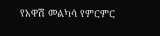የአዋሽ መልካሳ የምርምር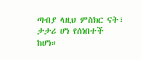ጣብያ ላዚህ ምስክር ናት፣ ታታሪ ሆነ የሰነበተች ከሆነ።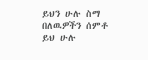ይህን ሁሉ ስማ በለዉዎችን ሰምቶ ይህ ሁሉ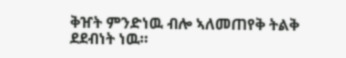ቅዠት ምንድነዉ ብሎ ኣለመጠየቅ ትልቅ ደደብነት ነዉ።